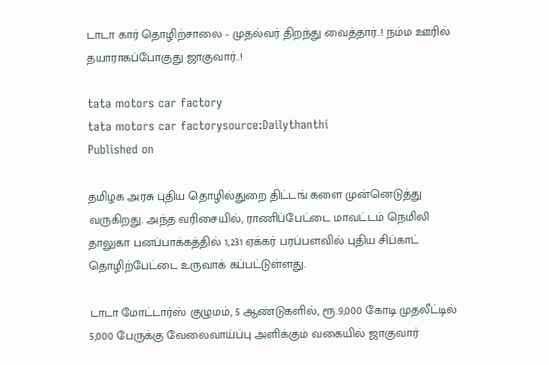டாடா கார் தொழிற்சாலை - முதல்வர் திறந்து வைத்தார்..! நம்ம ஊரில் தயாராகப்போகுது ஜாகுவார்..!

tata motors car factory
tata motors car factorysource:Dailythanthi
Published on

தமிழக அரசு புதிய தொழில்துறை திட்டங் களை முன்னெடுத்து வருகிறது. அந்த வரிசையில், ராணிப்பேட்டை மாவட்டம் நெமிலி தாலுகா பனப்பாக்கத்தில் 1,231 ஏக்கர் பரப்பளவில் புதிய சிப்காட் தொழிற்பேட்டை உருவாக் கப்பட்டுள்ளது.

டாடா மோட்டார்ஸ் குழுமம், 5 ஆண்டுகளில், ரூ.9,000 கோடி முதலீட்டில் 5,000 பேருக்கு வேலைவாய்ப்பு அளிக்கும் வகையில் ஜாகுவார்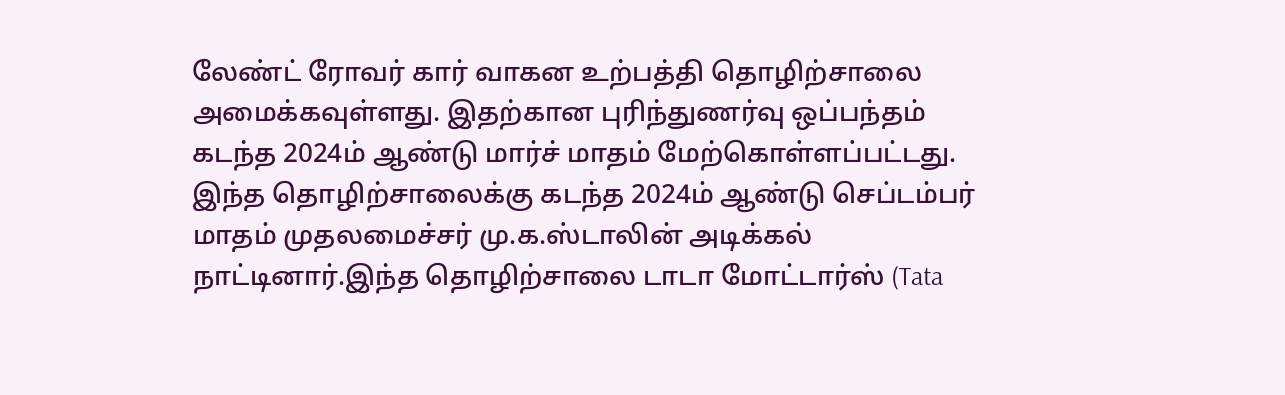லேண்ட் ரோவர் கார் வாகன உற்பத்தி தொழிற்சாலை அமைக்கவுள்ளது. இதற்கான புரிந்துணர்வு ஒப்பந்தம் கடந்த 2024ம் ஆண்டு மார்ச் மாதம் மேற்கொள்ளப்பட்டது. இந்த தொழிற்சாலைக்கு கடந்த 2024ம் ஆண்டு செப்டம்பர் மாதம் முதலமைச்சர் மு.க.ஸ்டாலின் அடிக்கல் நாட்டினார்.இந்த தொழிற்சாலை டாடா மோட்டார்ஸ் (Tata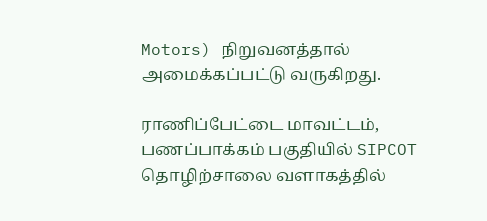Motors) நிறுவனத்தால் அமைக்கப்பட்டு வருகிறது.

ராணிப்பேட்டை மாவட்டம், பணப்பாக்கம் பகுதியில் SIPCOT தொழிற்சாலை வளாகத்தில்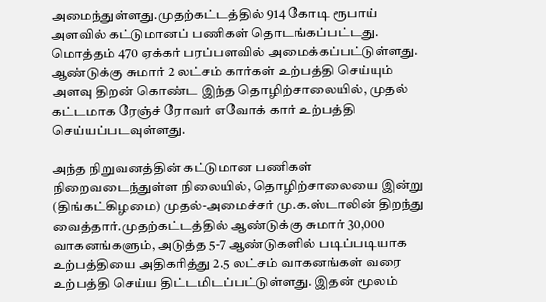அமைந்துள்ளது.முதற்கட்டத்தில் 914 கோடி ரூபாய் அளவில் கட்டுமானப் பணிகள் தொடங்கப்பட்டது. மொத்தம் 470 ஏக்கர் பரப்பளவில் அமைக்கப்பட்டுள்ளது. ஆண்டுக்கு சுமார் 2 லட்சம் கார்கள் உற்பத்தி செய்யும் அளவு திறன் கொண்ட இந்த தொழிற்சாலையில், முதல் கட்டமாக ரேஞ்ச் ரோவர் எவோக் கார் உற்பத்தி செய்யப்படவுள்ளது.

அந்த நிறுவனத்தின் கட்டுமான பணிகள் நிறைவடைந்துள்ள நிலையில், தொழிற்சாலையை இன்று (திங்கட்கிழமை) முதல்-அமைச்சர் மு.க.ஸ்டாலின் திறந்து வைத்தார்.முதற்கட்டத்தில் ஆண்டுக்கு சுமார் 30,000 வாகனங்களும், அடுத்த 5-7 ஆண்டுகளில் படிப்படியாக உற்பத்தியை அதிகரித்து 2.5 லட்சம் வாகனங்கள் வரை உற்பத்தி செய்ய திட்டமிடப்பட்டுள்ளது. இதன் மூலம்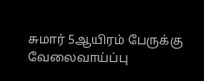சுமார் 5ஆயிரம் பேருக்கு வேலைவாய்ப்பு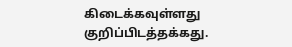கிடைக்கவுள்ளது குறிப்பிடத்தக்கது.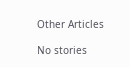Other Articles

No stories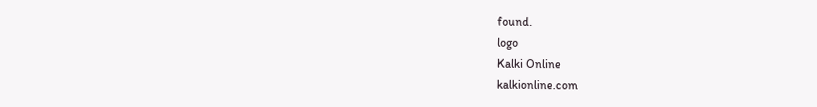found.
logo
Kalki Online
kalkionline.com